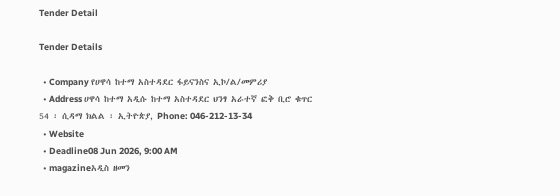Tender Detail

Tender Details

  • Company የሀዋሳ ከተማ አስተዳደር ፋይናንስና ኢኮ/ል/መምሪያ
  • Address ሀዋሳ ከተማ አዲሱ ከተማ አስተዳደር ህንፃ አራተኛ ፎቅ ቢሮ ቁጥር 54 ፡ ሲዳማ ክልል ፡ ኢትዮጵያ, Phone: 046-212-13-34
  • Website
  • Deadline08 Jun 2026, 9:00 AM
  • magazineአዲስ ዘመን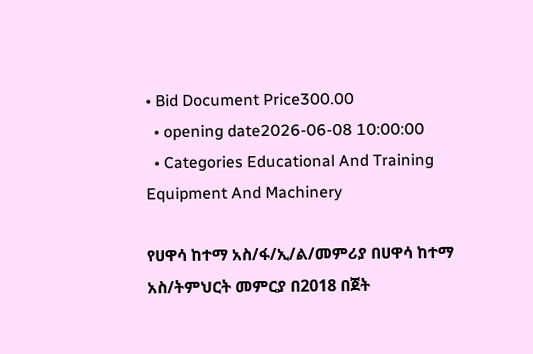• Bid Document Price300.00
  • opening date2026-06-08 10:00:00
  • Categories Educational And Training Equipment And Machinery

የሀዋሳ ከተማ አስ/ፋ/ኢ/ል/መምሪያ በሀዋሳ ከተማ አስ/ትምህርት መምርያ በ2018 በጀት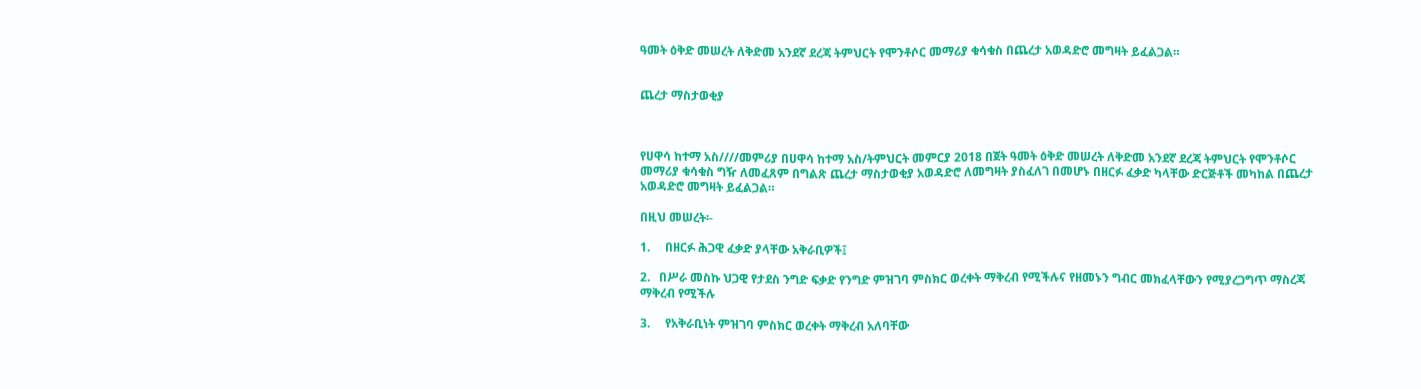ዓመት ዕቅድ መሠረት ለቅድመ አንደኛ ደረጃ ትምህርት የሞንቶሶር መማሪያ ቁሳቁስ በጨረታ አወዳድሮ መግዛት ይፈልጋል።


ጨረታ ማስታወቂያ



የሀዋሳ ከተማ አስ////መምሪያ በሀዋሳ ከተማ አስ/ትምህርት መምርያ 2018 በጀት ዓመት ዕቅድ መሠረት ለቅድመ አንደኛ ደረጃ ትምህርት የሞንቶሶር መማሪያ ቁሳቁስ ግዥ ለመፈጸም በግልጽ ጨረታ ማስታወቂያ አወዳድሮ ለመግዛት ያስፈለገ በመሆኑ በዘርፉ ፈቃድ ካላቸው ድርጅቶች መካከል በጨረታ አወዳድሮ መግዛት ይፈልጋል።

በዚህ መሠረት፡-

1.     በዘርፉ ሕጋዊ ፈቃድ ያላቸው አቅራቢዎች፤

2.   በሥራ መስኩ ህጋዊ የታደስ ንግድ ፍቃድ የንግድ ምዝገባ ምስክር ወረቀት ማቅረብ የሚችሉና የዘመኑን ግብር መክፈላቸውን የሚያረጋግጥ ማስረጃ ማቅረብ የሚችሉ

3.     የአቅራቢነት ምዝገባ ምስክር ወረቀት ማቅረብ አለባቸው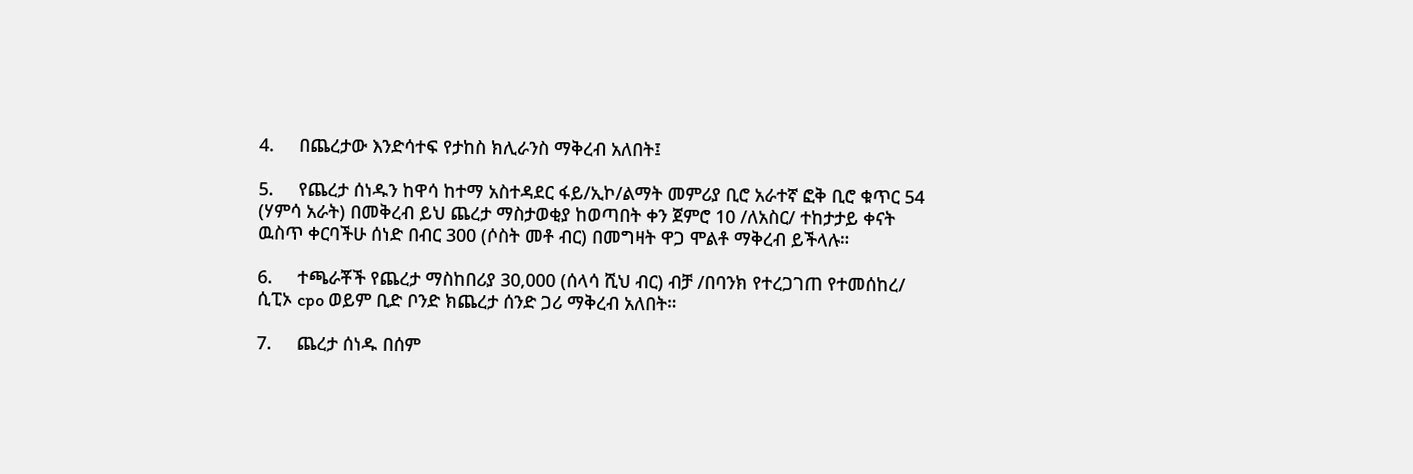4.     በጨረታው እንድሳተፍ የታከስ ክሊራንስ ማቅረብ አለበት፤

5.     የጨረታ ሰነዱን ከዋሳ ከተማ አስተዳደር ፋይ/ኢኮ/ልማት መምሪያ ቢሮ አራተኛ ፎቅ ቢሮ ቁጥር 54 (ሃምሳ አራት) በመቅረብ ይህ ጨረታ ማስታወቂያ ከወጣበት ቀን ጀምሮ 10 /ለአስር/ ተከታታይ ቀናት ዉስጥ ቀርባችሁ ሰነድ በብር 300 (ሶስት መቶ ብር) በመግዛት ዋጋ ሞልቶ ማቅረብ ይችላሉ።

6.     ተጫራቾች የጨረታ ማስከበሪያ 30,000 (ሰላሳ ሺህ ብር) ብቻ /በባንክ የተረጋገጠ የተመሰከረ/ ሲፒኦ cpo ወይም ቢድ ቦንድ ክጨረታ ሰንድ ጋሪ ማቅረብ አለበት።

7.     ጨረታ ሰነዱ በሰም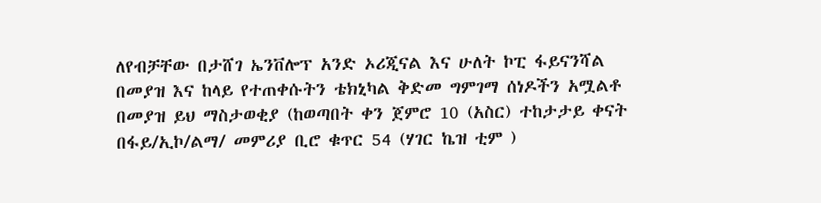ለየብቻቸው በታሸገ ኤንቨሎፕ አንድ ኦሪጂናል እና ሁለት ኮፒ ፋይናንሻል በመያዝ እና ከላይ የተጠቀሱትን ቴክኒካል ቅድመ ግምገማ ሰነዶችን አሟልቶ በመያዝ ይህ ማስታወቂያ (ከወጣበት ቀን ጀምሮ 10 (አስር) ተከታታይ ቀናት በፋይ/ኢኮ/ልማ/ መምሪያ ቢሮ ቁጥር 54 (ሃገር ኬዝ ቲም )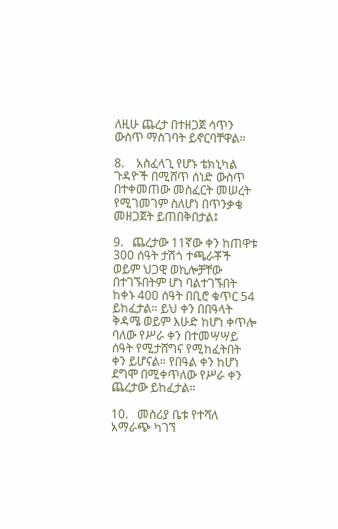ለዚሁ ጨረታ በተዘጋጀ ሳጥን ውስጥ ማስገባት ይኖርባቸዋል።

8.    አስፈላጊ የሆኑ ቴክኒካል ጉዳዮች በሚሸጥ ሰነድ ውስጥ በተቀመጠው መስፈርት መሠረት የሚገመገም ስለሆነ በጥንቃቄ መዘጋጀት ይጠበቅበታል፤

9.   ጨረታው 11ኛው ቀን ከጠዋቱ 300 ሰዓት ታሽጎ ተጫራቾች ወይም ህጋዊ ወኪሎቻቸው በተገኙበትም ሆነ ባልተገኙበት ከቀኑ 400 ሰዓት በቢሮ ቁጥር 54 ይከፈታል። ይህ ቀን በበዓላት ቅዳሜ ወይም እሁድ ከሆነ ቀጥሎ ባለው የሥራ ቀን በተመሣሣይ ሰዓት የሚታሸግና የሚከፈትበት ቀን ይሆናል። የበዓል ቀን ከሆነ ደግሞ በሚቀጥለው የሥራ ቀን ጨረታው ይከፈታል።

10.   መስሪያ ቤቱ የተሻለ አማራጭ ካገኘ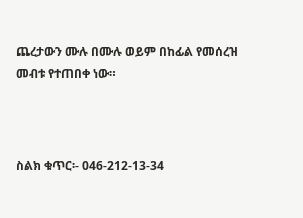ጨረታውን ሙሉ በሙሉ ወይም በከፊል የመሰረዝ መብቱ የተጠበቀ ነው።



ስልክ ቁጥር፡- 046-212-13-34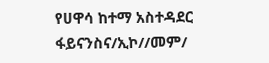የሀዋሳ ከተማ አስተዳደር ፋይናንስና/ኢኮ//መም/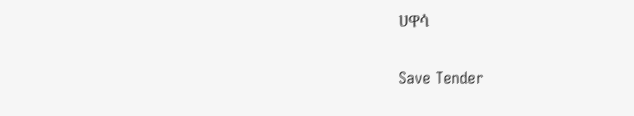ሀዋሳ

Save Tender